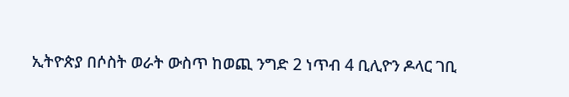ኢትዮጵያ በሶስት ወራት ውስጥ ከወጪ ንግድ 2 ነጥብ 4 ቢሊዮን ዶላር ገቢ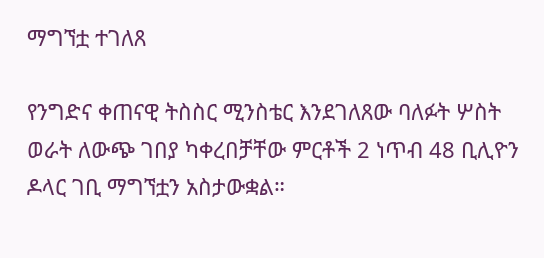ማግኘቷ ተገለጸ

የንግድና ቀጠናዊ ትስስር ሚንስቴር እንደገለጸው ባለፉት ሦስት ወራት ለውጭ ገበያ ካቀረበቻቸው ምርቶች 2 ነጥብ 48 ቢሊዮን ዶላር ገቢ ማግኘቷን አስታውቋል።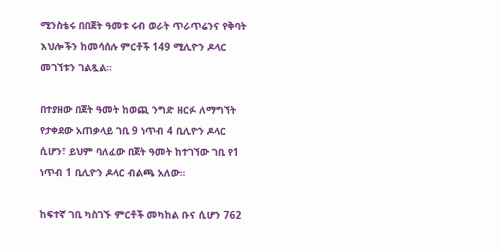ሚንስቴሩ በበጀት ዓመቱ ሩብ ወራት ጥራጥሬንና የቅባት እህሎችን ከመሳሰሉ ምርቶች 149 ሚሊዮን ዶላር መገኘቱን ገልጿል።

በተያዘው በጀት ዓመት ከወጪ ንግድ ዘርፉ ለማግኘት የታቀደው አጠቃላይ ገቢ 9 ነጥብ 4 ቢሊዮን ዶላር ሲሆን፣ ይህም ባለፈው በጀት ዓመት ከተገኘው ገቢ የ1 ነጥብ 1 ቢሊዮን ዶላር ብልጫ አለው።

ከፍተኛ ገቢ ካስገኙ ምርቶች መካከል ቡና ሲሆን 762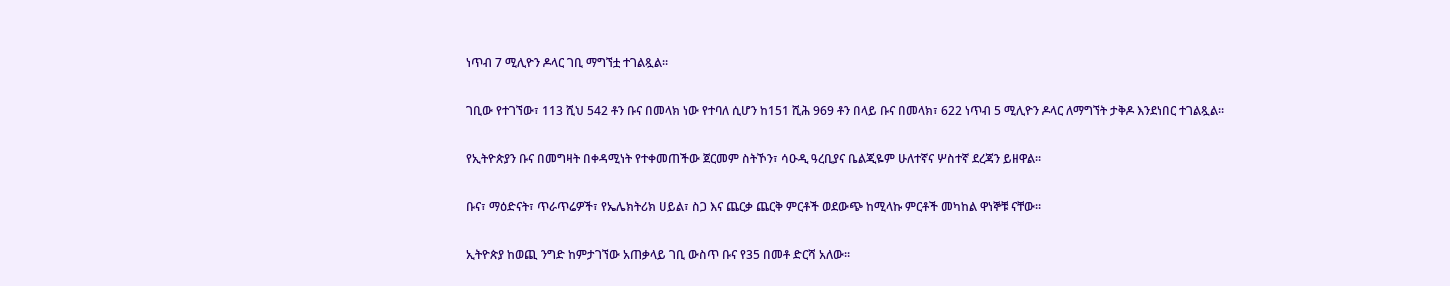ነጥብ 7 ሚሊዮን ዶላር ገቢ ማግኘቷ ተገልጿል።

ገቢው የተገኘው፣ 113 ሺህ 542 ቶን ቡና በመላክ ነው የተባለ ሲሆን ከ151 ሺሕ 969 ቶን በላይ ቡና በመላክ፣ 622 ነጥብ 5 ሚሊዮን ዶላር ለማግኘት ታቅዶ እንደነበር ተገልጿል።

የኢትዮጵያን ቡና በመግዛት በቀዳሚነት የተቀመጠችው ጀርመም ስትኾን፣ ሳዑዲ ዓረቢያና ቤልጂዬም ሁለተኛና ሦስተኛ ደረጃን ይዘዋል።

ቡና፣ ማዕድናት፣ ጥራጥሬዎች፣ የኤሌክትሪክ ሀይል፣ ስጋ እና ጨርቃ ጨርቅ ምርቶች ወደውጭ ከሚላኩ ምርቶች መካከል ዋነኞቹ ናቸው።

ኢትዮጵያ ከወጪ ንግድ ከምታገኘው አጠቃላይ ገቢ ውስጥ ቡና የ35 በመቶ ድርሻ አለው።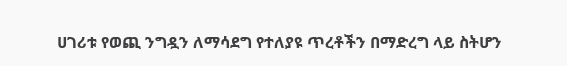ሀገሪቱ የወጪ ንግዷን ለማሳደግ የተለያዩ ጥረቶችን በማድረግ ላይ ስትሆን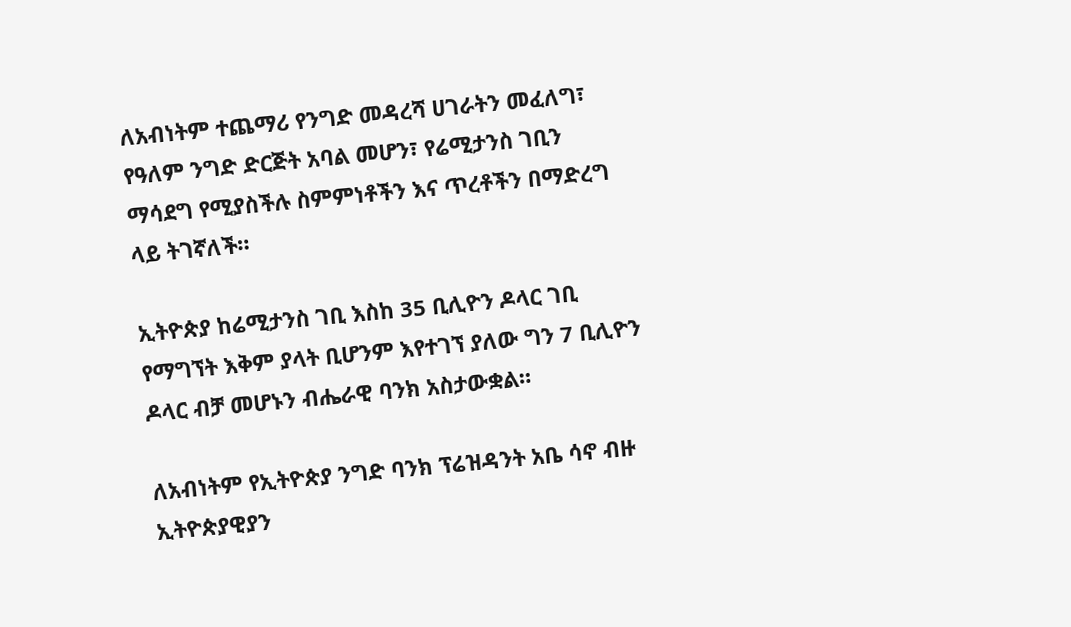ለአብነትም ተጨማሪ የንግድ መዳረሻ ሀገራትን መፈለግ፣ የዓለም ንግድ ድርጅት አባል መሆን፣ የሬሚታንስ ገቢን ማሳደግ የሚያስችሉ ስምምነቶችን እና ጥረቶችን በማድረግ ላይ ትገኛለች።

ኢትዮጵያ ከሬሚታንስ ገቢ እስከ 35 ቢሊዮን ዶላር ገቢ የማግኘት እቅም ያላት ቢሆንም እየተገኘ ያለው ግን 7 ቢሊዮን ዶላር ብቻ መሆኑን ብሔራዊ ባንክ አስታውቋል።

ለአብነትም የኢትዮጵያ ንግድ ባንክ ፕሬዝዳንት አቤ ሳኖ ብዙ ኢትዮጵያዊያን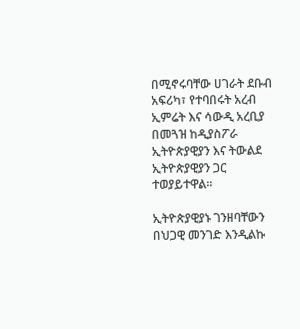በሚኖሩባቸው ሀገራት ደቡብ አፍሪካ፣ የተባበሩት አረብ ኢምሬት እና ሳውዲ አረቢያ በመጓዝ ከዲያስፖራ ኢትዮጵያዊያን እና ትውልደ ኢትዮጵያዊያን ጋር ተወያይተዋል።

ኢትዮጵያዊያኑ ገንዘባቸውን በህጋዊ መንገድ እንዲልኩ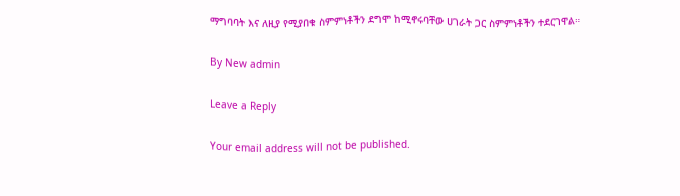ማግባባት እና ለዚያ የሚያበቁ ስምምነቶችን ደግሞ ከሚኖሩባቸው ሀገራት ጋር ስምምነቶችን ተደርገዋል።

By New admin

Leave a Reply

Your email address will not be published.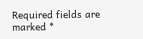Required fields are marked *